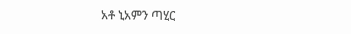አቶ ኒአምን ጣሂር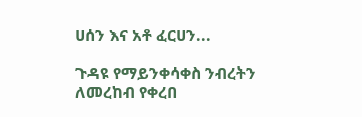ሀሰን እና አቶ ፈርሀን...

ጉዳዩ የማይንቀሳቀስ ንብረትን ለመረከብ የቀረበ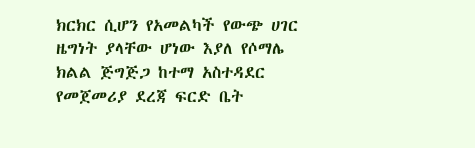ክርክር ሲሆን የአመልካች የውጭ ሀገር ዜግነት ያላቸው ሆነው እያለ የሶማሌ ክልል ጅግጅጋ ከተማ አስተዳደር የመጀመሪያ ደረጃ ፍርድ ቤት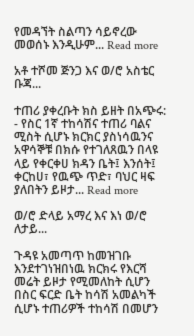የመዳኘት ስልጣን ሳይኖረው መወሰኑ እንዲሁም... Read more

አቶ ተሾመ ጅንጋ እና ወ/ሮ አስቴር ቡጃ...

ተጠሪ ያቀረቡት ክስ ይዘት በአጭሩ: - የስር 1ኛ ተከሳሽና ተጠሪ ባልና ሚስት ሲሆኑ ክርክር ያስነሳዉንና አዋሳኞቹ በክሱ የተገለጸዉን በላዩ ላይ የቀርቀሀ ክዳን ቤት፤ እንሰት፤ ቀርከሀ፣ የዉጭ ጥድ፣ ባህር ዛፍ ያለበትን ይዞታ... Read more

ወ/ሮ ድላይ አማረ እና እነ ወ/ሮ ለታይ...

ጉዳዩ አመጣጥ ከመዝገቡ እንደተገነዝበነዉ ክርክሩ የእርሻ መሬት ይዞታ የሚመለከት ሲሆን በስር ፍርድ ቤት ከሳሽ አመልካች ሲሆኑ ተጠሪዎች ተከሳሽ በመሆን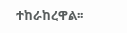ተከራከረዋል፡፡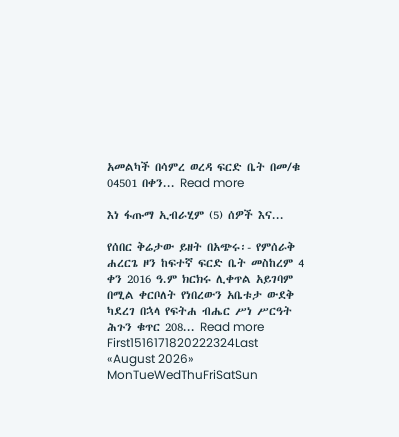አመልካች በሳምረ ወረዳ ፍርድ ቤት በመ/ቁ 04501 በቀን... Read more

እነ ፋጡማ ኢብራሂም (5) ሰዎች እና...

የሰበር ቅሬታው ይዘት በአጭሩ፡- የምሰራቅ ሐረርጌ ዞን ከፍተኛ ፍርድ ቤት መስከረም 4 ቀን 2016 ዓ.ም ክርክሩ ሊቀጥል አይገባም በሚል ቀርቦለት የነበረውን አቤቱታ ውደቅ ካደረገ በኋላ የፍትሐ ብሔር ሥነ ሥርዓት ሕጉን ቁጥር 208... Read more
First1516171820222324Last
«August 2026»
MonTueWedThuFriSatSun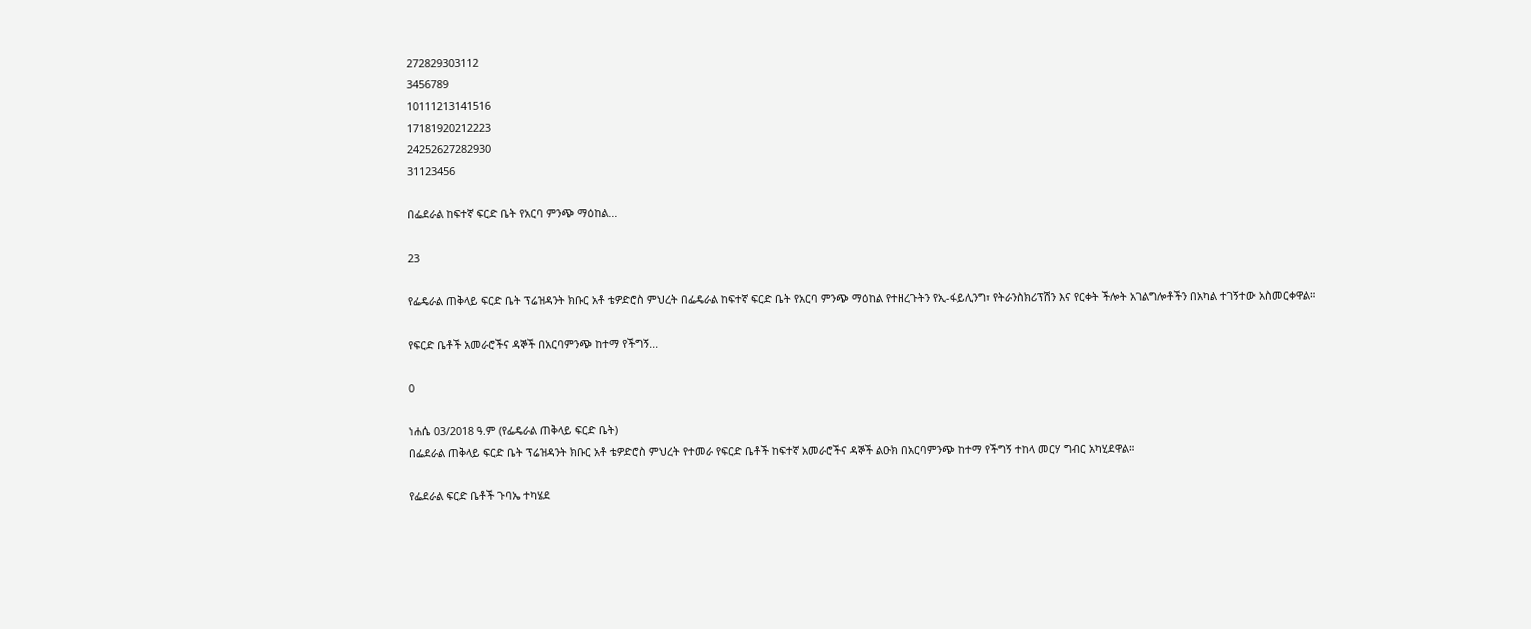272829303112
3456789
10111213141516
17181920212223
24252627282930
31123456

በፌደራል ከፍተኛ ፍርድ ቤት የአርባ ምንጭ ማዕከል...

23

የፌዴራል ጠቅላይ ፍርድ ቤት ፕሬዝዳንት ክቡር አቶ ቴዎድሮስ ምህረት በፌዴራል ከፍተኛ ፍርድ ቤት የአርባ ምንጭ ማዕከል የተዘረጉትን የኢ-ፋይሊንግ፣ የትራንስክሪፕሽን እና የርቀት ችሎት አገልግሎቶችን በአካል ተገኝተው አስመርቀዋል።

የፍርድ ቤቶች አመራሮችና ዳኞች በአርባምንጭ ከተማ የችግኝ...

0

ነሐሴ 03/2018 ዓ.ም (የፌዴራል ጠቅላይ ፍርድ ቤት)
በፌደራል ጠቅላይ ፍርድ ቤት ፕሬዝዳንት ክቡር አቶ ቴዎድሮስ ምህረት የተመራ የፍርድ ቤቶች ከፍተኛ አመራሮችና ዳኞች ልዑክ በአርባምንጭ ከተማ የችግኝ ተከላ መርሃ ግብር አካሂደዋል።

የፌደራል ፍርድ ቤቶች ጉባኤ ተካሄደ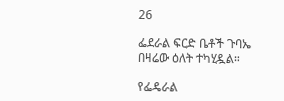26

ፌደራል ፍርድ ቤቶች ጉባኤ በዛሬው ዕለት ተካሂዷል።

የፌዴራል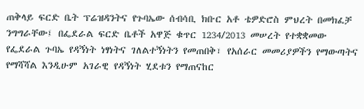ጠቅላይ ፍርድ ቤት ፕሬዝዳንትና የጉባኤው ሰብሳቢ ክቡር አቶ ቴዎድሮስ ምህረት በመክፈቻ ንግግራቸው፤ በፌደራል ፍርድ ቤቶች አዋጅ ቁጥር 1234/2013 መሠረት የተቋቋመው የፌደራል ጉባኤ የዳኝነት ነፃነትና ገለልተኝነትን የመጠበቅ፣ የአሰራር መመሪያዎችን የማውጣትና የማሻሻል እንዲሁም አገራዊ የዳኝነት ሂደቱን የማጠናከር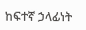ከፍተኛ ኃላፊነት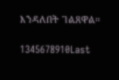እንዳለበት ገልጸዋል።

1345678910Last